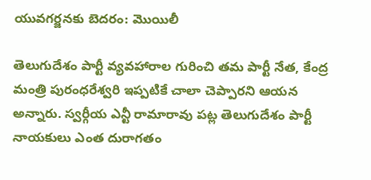యువగర్జనకు బెదరం: మొయిలీ

తెలుగుదేశం పార్టీ వ్యవహారాల గురించి తమ పార్టీ నేత, కేంద్ర మంత్రి పురంధరేశ్వరి ఇప్పటికే చాలా చెప్పారని ఆయన అన్నారు. స్వర్గీయ ఎన్టీ రామారావు పట్ల తెలుగుదేశం పార్టీ నాయకులు ఎంత దురాగతం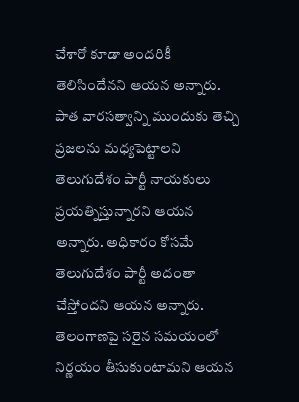చేశారో కూడా అందరికీ తెలిసిందేనని ఆయన అన్నారు. పాత వారసత్వాన్ని ముందుకు తెచ్చి ప్రజలను మధ్యపెట్టాలని తెలుగుదేశం పార్టీ నాయకులు ప్రయత్నిస్తున్నారని ఆయన అన్నారు. అధికారం కోసమే తెలుగుదేశం పార్టీ అదంతా చేస్తోందని ఆయన అన్నారు. తెలంగాణపై సరైన సమయంలో నిర్ణయం తీసుకుంటామని ఆయన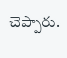చెప్పారు.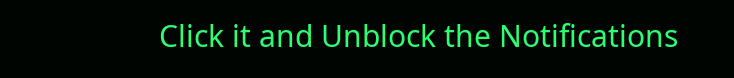Click it and Unblock the Notifications